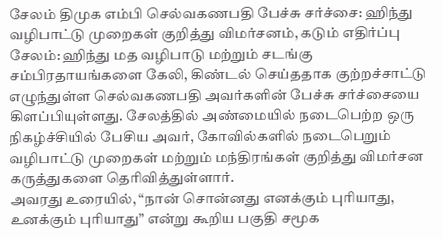சேலம் திமுக எம்பி செல்வகணபதி பேச்சு சர்ச்சை: ஹிந்து வழிபாட்டு முறைகள் குறித்து விமர்சனம், கடும் எதிர்ப்பு
சேலம்: ஹிந்து மத வழிபாடு மற்றும் சடங்கு சம்பிரதாயங்களை கேலி, கிண்டல் செய்ததாக குற்றச்சாட்டு எழுந்துள்ள செல்வகணபதி அவர்களின் பேச்சு சர்ச்சையை கிளப்பியுள்ளது. சேலத்தில் அண்மையில் நடைபெற்ற ஒரு நிகழ்ச்சியில் பேசிய அவர், கோவில்களில் நடைபெறும் வழிபாட்டு முறைகள் மற்றும் மந்திரங்கள் குறித்து விமர்சன கருத்துகளை தெரிவித்துள்ளார்.
அவரது உரையில், “நான் சொன்னது எனக்கும் புரியாது, உனக்கும் புரியாது” என்று கூறிய பகுதி சமூக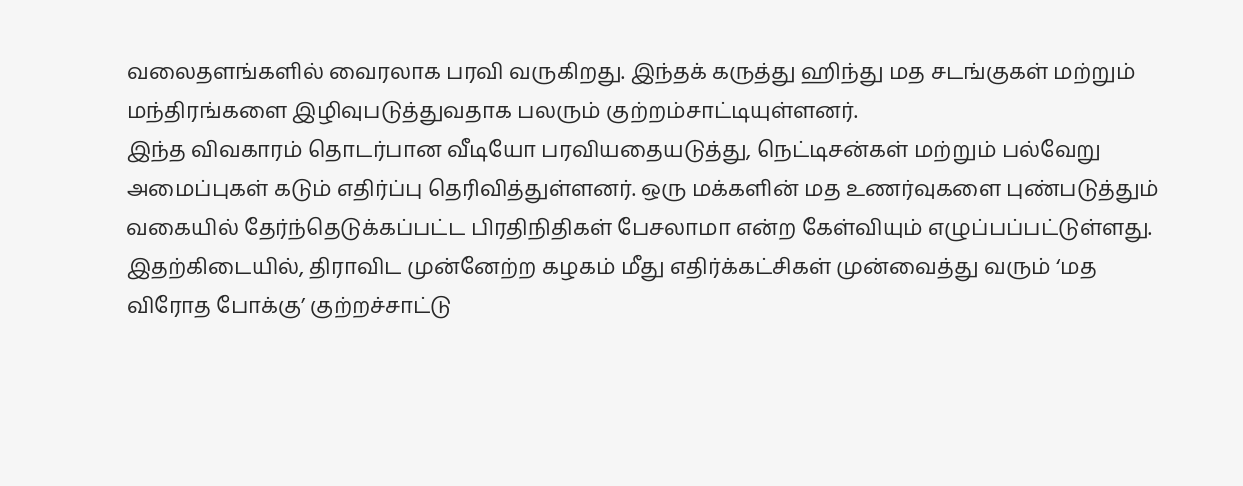வலைதளங்களில் வைரலாக பரவி வருகிறது. இந்தக் கருத்து ஹிந்து மத சடங்குகள் மற்றும் மந்திரங்களை இழிவுபடுத்துவதாக பலரும் குற்றம்சாட்டியுள்ளனர்.
இந்த விவகாரம் தொடர்பான வீடியோ பரவியதையடுத்து, நெட்டிசன்கள் மற்றும் பல்வேறு அமைப்புகள் கடும் எதிர்ப்பு தெரிவித்துள்ளனர். ஒரு மக்களின் மத உணர்வுகளை புண்படுத்தும் வகையில் தேர்ந்தெடுக்கப்பட்ட பிரதிநிதிகள் பேசலாமா என்ற கேள்வியும் எழுப்பப்பட்டுள்ளது.
இதற்கிடையில், திராவிட முன்னேற்ற கழகம் மீது எதிர்க்கட்சிகள் முன்வைத்து வரும் ‘மத விரோத போக்கு’ குற்றச்சாட்டு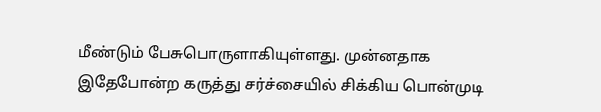மீண்டும் பேசுபொருளாகியுள்ளது. முன்னதாக இதேபோன்ற கருத்து சர்ச்சையில் சிக்கிய பொன்முடி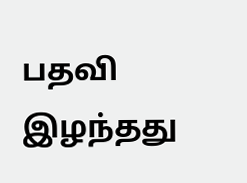பதவி இழந்தது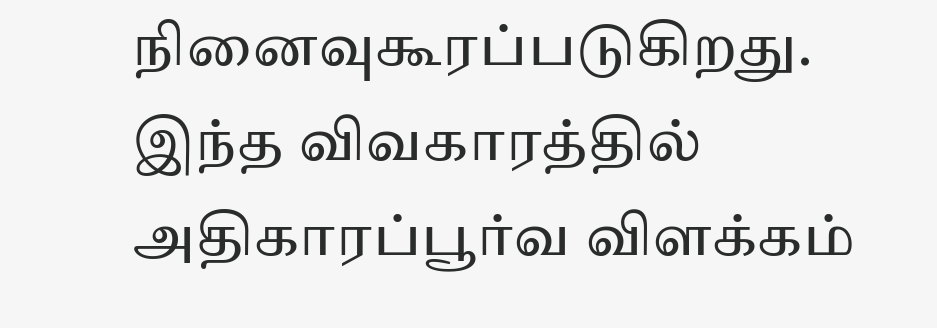நினைவுகூரப்படுகிறது.
இந்த விவகாரத்தில் அதிகாரப்பூர்வ விளக்கம்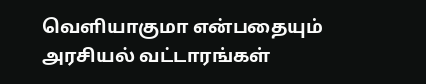வெளியாகுமா என்பதையும் அரசியல் வட்டாரங்கள்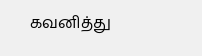கவனித்து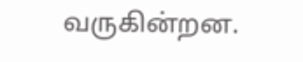வருகின்றன.